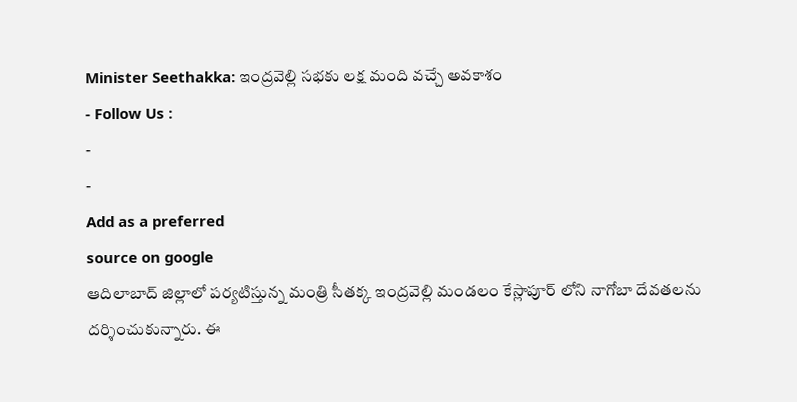Minister Seethakka: ఇంద్రవెల్లి సభకు లక్ష మంది వచ్చే అవకాశం
- Follow Us :
-
-
Add as a preferred
source on google
ఆదిలాబాద్ జిల్లాలో పర్యటిస్తున్న మంత్రి సీతక్క ఇంద్రవెల్లి మండలం కేస్లాపూర్ లోని నాగోబా దేవతలను దర్శించుకున్నారు. ఈ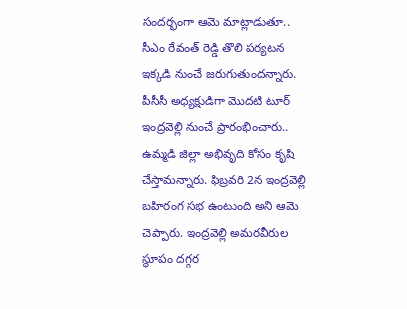సందర్భంగా ఆమె మాట్లాడుతూ.. సీఎం రేవంత్ రెడ్డి తొలి పర్యటన ఇక్కడి నుంచే జరుగుతుందన్నారు. పీసీసీ అధ్యక్షుడిగా మొదటి టూర్ ఇంద్రవెల్లి నుంచే ప్రారంభించారు.. ఉమ్మడి జిల్లా అభివృది కోసం కృషి చేస్తామన్నారు. ఫిబ్రవరి 2న ఇంద్రవెల్లి బహిరంగ సభ ఉంటుంది అని ఆమె చెప్పారు. ఇంద్రవెల్లి అమరవీరుల స్థూపం దగ్గర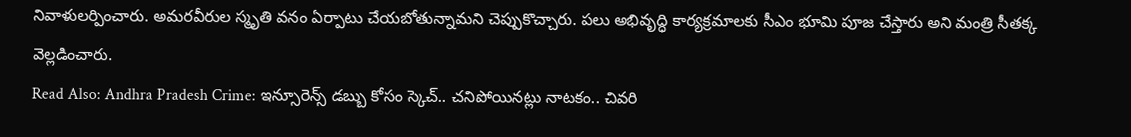నివాళులర్పించారు. అమరవీరుల స్మృతి వనం ఏర్పాటు చేయబోతున్నామని చెప్పుకొచ్చారు. పలు అభివృద్ధి కార్యక్రమాలకు సీఎం భూమి పూజ చేస్తారు అని మంత్రి సీతక్క వెల్లడించారు.
Read Also: Andhra Pradesh Crime: ఇన్సూరెన్స్ డబ్బు కోసం స్కెచ్.. చనిపోయినట్లు నాటకం.. చివరి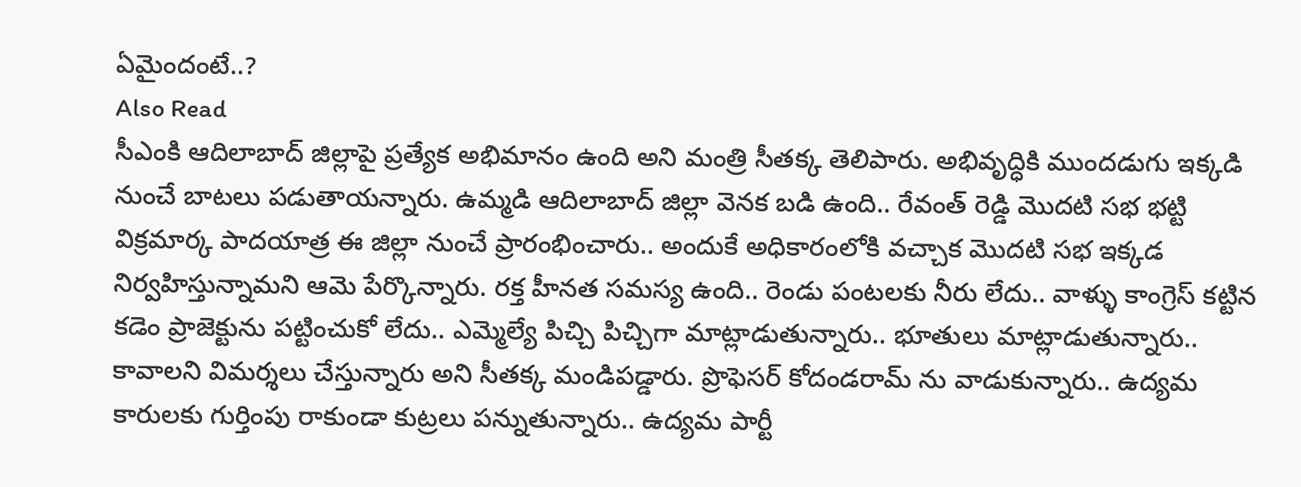ఏమైందంటే..?
Also Read
సీఎంకి ఆదిలాబాద్ జిల్లాపై ప్రత్యేక అభిమానం ఉంది అని మంత్రి సీతక్క తెలిపారు. అభివృద్ధికి ముందడుగు ఇక్కడి నుంచే బాటలు పడుతాయన్నారు. ఉమ్మడి ఆదిలాబాద్ జిల్లా వెనక బడి ఉంది.. రేవంత్ రెడ్డి మొదటి సభ భట్టి విక్రమార్క పాదయాత్ర ఈ జిల్లా నుంచే ప్రారంభించారు.. అందుకే అధికారంలోకి వచ్చాక మొదటి సభ ఇక్కడ నిర్వహిస్తున్నామని ఆమె పేర్కొన్నారు. రక్త హీనత సమస్య ఉంది.. రెండు పంటలకు నీరు లేదు.. వాళ్ళు కాంగ్రెస్ కట్టిన కడెం ప్రాజెక్టును పట్టించుకో లేదు.. ఎమ్మెల్యే పిచ్చి పిచ్చిగా మాట్లాడుతున్నారు.. భూతులు మాట్లాడుతున్నారు.. కావాలని విమర్శలు చేస్తున్నారు అని సీతక్క మండిపడ్డారు. ప్రొఫెసర్ కోదండరామ్ ను వాడుకున్నారు.. ఉద్యమ కారులకు గుర్తింపు రాకుండా కుట్రలు పన్నుతున్నారు.. ఉద్యమ పార్టీ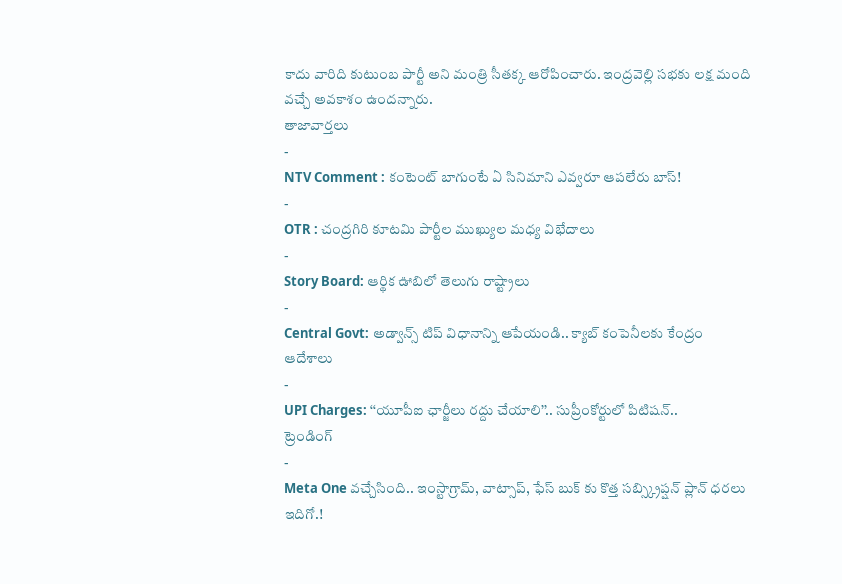కాదు వారిది కుటుంబ పార్టీ అని మంత్రి సీతక్క ఆరోపించారు. ఇంద్రవెల్లి సభకు లక్ష మంది వచ్చే అవకాశం ఉందన్నారు.
తాజావార్తలు
-
NTV Comment : కంటెంట్ బాగుంటే ఏ సినిమాని ఎవ్వరూ ఆపలేరు బాస్!
-
OTR : చంద్రగిరి కూటమి పార్టీల ముఖ్యుల మధ్య విభేదాలు
-
Story Board: ఆర్థిక ఊబిలో తెలుగు రాష్ట్రాలు
-
Central Govt: అడ్వాన్స్ టిప్ విధానాన్ని ఆపేయండి.. క్యాబ్ కంపెనీలకు కేంద్రం ఆదేశాలు
-
UPI Charges: ‘‘యూపీఐ ఛార్జీలు రద్దు చేయాలి’’.. సుప్రీంకోర్టులో పిటిషన్..
ట్రెండింగ్
-
Meta One వచ్చేసింది.. ఇంస్టాగ్రామ్, వాట్సాప్, ఫేస్ బుక్ కు కొత్త సబ్స్క్రిప్షన్ ప్లాన్ ధరలు ఇదిగో.!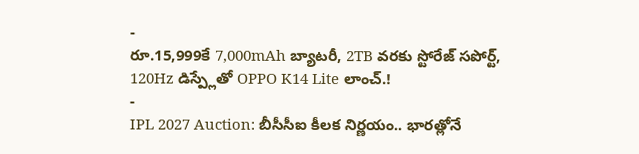-
రూ.15,999కే 7,000mAh బ్యాటరీ, 2TB వరకు స్టోరేజ్ సపోర్ట్, 120Hz డిస్ప్లేతో OPPO K14 Lite లాంచ్.!
-
IPL 2027 Auction: బీసీసీఐ కీలక నిర్ణయం.. భారత్లోనే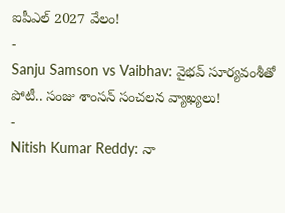ఐపీఎల్ 2027 వేలం!
-
Sanju Samson vs Vaibhav: వైభవ్ సూర్యవంశీతో పోటీ.. సంజు శాంసన్ సంచలన వ్యాఖ్యలు!
-
Nitish Kumar Reddy: నా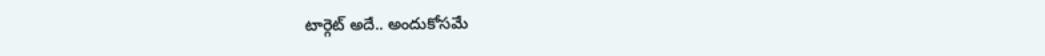టార్గెట్ అదే.. అందుకోసమే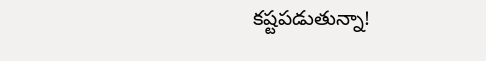కష్టపడుతున్నా!